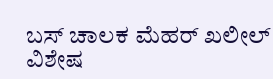ಬಸ್ ಚಾಲಕ ಮೆಹರ್ ಖಲೀಲ್
ವಿಶೇಷ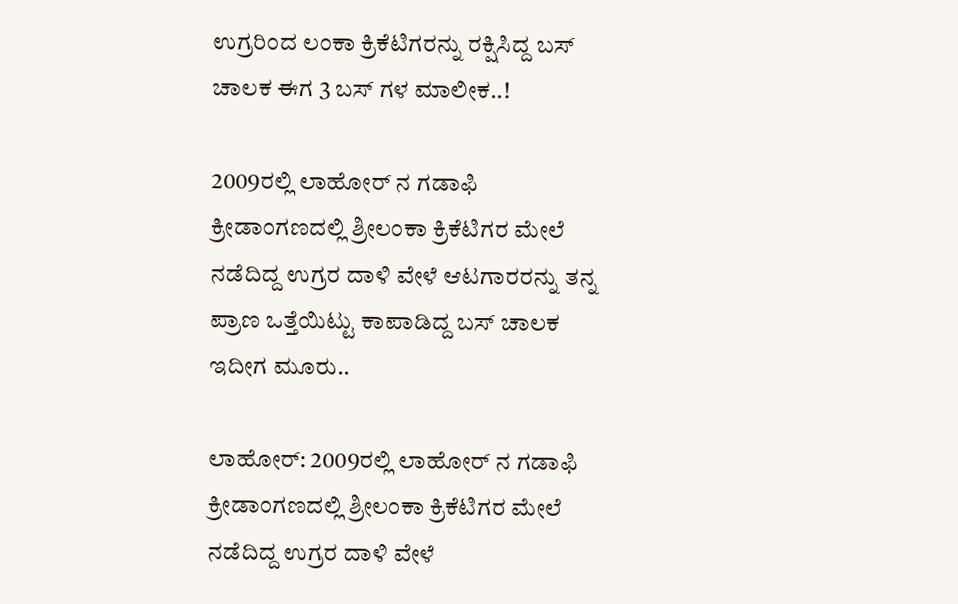ಉಗ್ರರಿಂದ ಲಂಕಾ ಕ್ರಿಕೆಟಿಗರನ್ನು ರಕ್ಷಿಸಿದ್ದ ಬಸ್ ಚಾಲಕ ಈಗ 3 ಬಸ್ ಗಳ ಮಾಲೀಕ..!

2009ರಲ್ಲಿ ಲಾಹೋರ್ ನ ಗಡಾಫಿ ಕ್ರೀಡಾಂಗಣದಲ್ಲಿ ಶ್ರೀಲಂಕಾ ಕ್ರಿಕೆಟಿಗರ ಮೇಲೆ ನಡೆದಿದ್ದ ಉಗ್ರರ ದಾಳಿ ವೇಳೆ ಆಟಗಾರರನ್ನು ತನ್ನ ಪ್ರಾಣ ಒತ್ತೆಯಿಟ್ಟು ಕಾಪಾಡಿದ್ದ ಬಸ್ ಚಾಲಕ ಇದೀಗ ಮೂರು..

ಲಾಹೋರ್: 2009ರಲ್ಲಿ ಲಾಹೋರ್ ನ ಗಡಾಫಿ ಕ್ರೀಡಾಂಗಣದಲ್ಲಿ ಶ್ರೀಲಂಕಾ ಕ್ರಿಕೆಟಿಗರ ಮೇಲೆ ನಡೆದಿದ್ದ ಉಗ್ರರ ದಾಳಿ ವೇಳೆ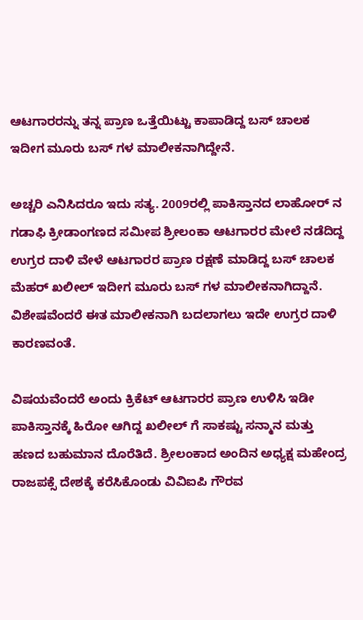ಆಟಗಾರರನ್ನು ತನ್ನ ಪ್ರಾಣ ಒತ್ತೆಯಿಟ್ಟು ಕಾಪಾಡಿದ್ದ ಬಸ್ ಚಾಲಕ ಇದೀಗ ಮೂರು ಬಸ್ ಗಳ ಮಾಲೀಕನಾಗಿದ್ದೇನೆ.

ಅಚ್ಚರಿ ಎನಿಸಿದರೂ ಇದು ಸತ್ಯ. 2009ರಲ್ಲಿ ಪಾಕಿಸ್ತಾನದ ಲಾಹೋರ್ ನ ಗಡಾಫಿ ಕ್ರೀಡಾಂಗಣದ ಸಮೀಪ ಶ್ರೀಲಂಕಾ ಆಟಗಾರರ ಮೇಲೆ ನಡೆದಿದ್ದ ಉಗ್ರರ ದಾಳಿ ವೇಳೆ ಆಟಗಾರರ ಪ್ರಾಣ ರಕ್ಷಣೆ ಮಾಡಿದ್ದ ಬಸ್ ಚಾಲಕ ಮೆಹರ್‌ ಖಲೀಲ್‌ ಇದೀಗ ಮೂರು ಬಸ್ ಗಳ ಮಾಲೀಕನಾಗಿದ್ದಾನೆ. ವಿಶೇಷವೆಂದರೆ ಈತ ಮಾಲೀಕನಾಗಿ ಬದಲಾಗಲು ಇದೇ ಉಗ್ರರ ದಾಳಿ ಕಾರಣವಂತೆ.

ವಿಷಯವೆಂದರೆ ಅಂದು ಕ್ರಿಕೆಟ್ ಆಟಗಾರರ ಪ್ರಾಣ ಉಳಿಸಿ ಇಡೀ ಪಾಕಿಸ್ತಾನಕ್ಕೆ ಹಿರೋ ಆಗಿದ್ದ ಖಲೀಲ್ ಗೆ ಸಾಕಷ್ಟು ಸನ್ಮಾನ ಮತ್ತು ಹಣದ ಬಹುಮಾನ ದೊರೆತಿದೆ. ಶ್ರೀಲಂಕಾದ ಅಂದಿನ ಅಧ್ಯಕ್ಷ ಮಹೇಂದ್ರ ರಾಜಪಕ್ಸೆ ದೇಶಕ್ಕೆ ಕರೆಸಿಕೊಂಡು ವಿವಿಐಪಿ ಗೌರವ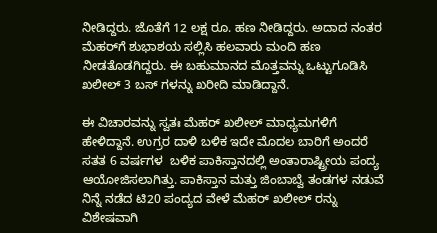ನೀಡಿದ್ದರು. ಜೊತೆಗೆ 12 ಲಕ್ಷ ರೂ. ಹಣ ನೀಡಿದ್ದರು. ಅದಾದ ನಂತರ ಮೆಹರ್‌ಗೆ ಶುಭಾಶಯ ಸಲ್ಲಿಸಿ ಹಲವಾರು ಮಂದಿ ಹಣ ನೀಡತೊಡಗಿದ್ದರು. ಈ ಬಹುಮಾನದ ಮೊತ್ತವನ್ನು ಒಟ್ಟುಗೂಡಿಸಿ ಖಲೀಲ್ 3 ಬಸ್ ಗಳನ್ನು ಖರೀದಿ ಮಾಡಿದ್ದಾನೆ.

ಈ ವಿಚಾರವನ್ನು ಸ್ವತಃ ಮೆಹರ್ ಖಲೀಲ್ ಮಾಧ್ಯಮಗಳಿಗೆ ಹೇಳಿದ್ದಾನೆ. ಉಗ್ರರ ದಾಳಿ ಬಳಿಕ ಇದೇ ಮೊದಲ ಬಾರಿಗೆ ಅಂದರೆ ಸತತ 6 ವರ್ಷಗಳ  ಬಳಿಕ ಪಾಕಿಸ್ತಾನದಲ್ಲಿ ಅಂತಾರಾಷ್ಟ್ರೀಯ ಪಂದ್ಯ ಆಯೋಜಿಸಲಾಗಿತ್ತು. ಪಾಕಿಸ್ತಾನ ಮತ್ತು ಜಿಂಬಾಬ್ವೆ ತಂಡಗಳ ನಡುವೆ ನಿನ್ನೆ ನಡೆದ ಟಿ20 ಪಂದ್ಯದ ವೇಳೆ ಮೆಹರ್ ಖಲೀಲ್ ರನ್ನು ವಿಶೇಷವಾಗಿ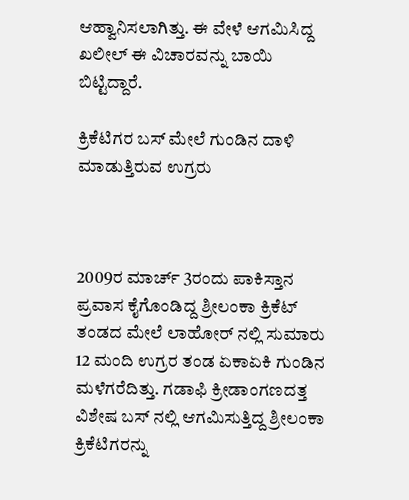ಆಹ್ವಾನಿಸಲಾಗಿತ್ತು. ಈ ವೇಳೆ ಆಗಮಿಸಿದ್ದ ಖಲೀಲ್ ಈ ವಿಚಾರವನ್ನು ಬಾಯಿ ಬಿಟ್ಟಿದ್ದಾರೆ.

ಕ್ರಿಕೆಟಿಗರ ಬಸ್ ಮೇಲೆ ಗುಂಡಿನ ದಾಳಿ ಮಾಡುತ್ತಿರುವ ಉಗ್ರರು



2009ರ ಮಾರ್ಚ್ 3ರಂದು ಪಾಕಿಸ್ತಾನ ಪ್ರವಾಸ ಕೈಗೊಂಡಿದ್ದ ಶ್ರೀಲಂಕಾ ಕ್ರಿಕೆಟ್ ತಂಡದ ಮೇಲೆ ಲಾಹೋರ್ ನಲ್ಲಿ ಸುಮಾರು 12 ಮಂದಿ ಉಗ್ರರ ತಂಡ ಏಕಾಏಕಿ ಗುಂಡಿನ ಮಳೆಗರೆದಿತ್ತು. ಗಡಾಫಿ ಕ್ರೀಡಾಂಗಣದತ್ತ ವಿಶೇಷ ಬಸ್ ನಲ್ಲಿ ಆಗಮಿಸುತ್ತಿದ್ದ ಶ್ರೀಲಂಕಾ ಕ್ರಿಕೆಟಿಗರನ್ನು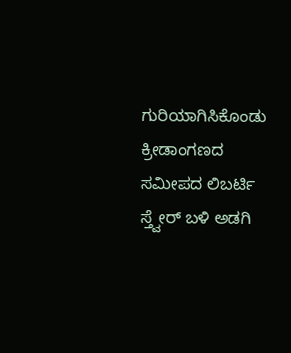ಗುರಿಯಾಗಿಸಿಕೊಂಡು ಕ್ರೀಡಾಂಗಣದ ಸಮೀಪದ ಲಿಬರ್ಟಿ ಸ್ತ್ವೇರ್ ಬಳಿ ಅಡಗಿ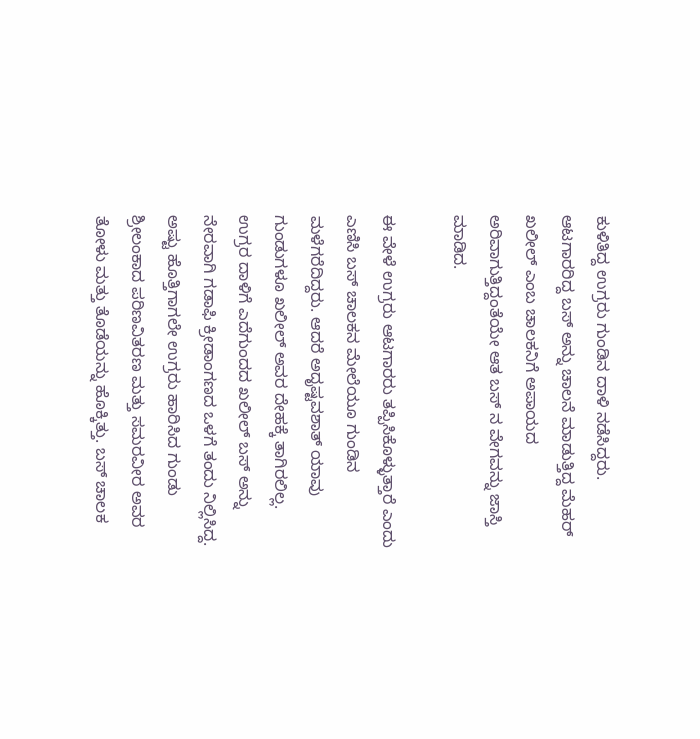ಕುಳಿತಿದ್ದ ಉಗ್ರರು ಗುಂಡಿನ ದಾಳಿ ನಡೆಸಿದ್ದರು. ಆಟಗಾರರಿದ್ದ ಬಸ್ ಅನ್ನು ಚಾಲನೆ ಮಾಡುತ್ತಿದ್ದ ಮೆಹರ್‌ ಖಲೀಲ್‌ ಎಂಬ ಚಾಲಕನಿಗೆ ಅಪಾಯದ ಅರಿವಾಗುತ್ತಿದ್ದಂತೆಯೇ ಆತ ಬಸ್ ನ ವೇಗವನ್ನು ಜಾಸ್ತಿ ಮಾಡಿದ.

ಈ ವೇಳೆ ಉಗ್ರರು ಆಟಗಾರರು ತಪ್ಪಿಸಿಕೊಳ್ಳುತ್ತಾರೆ ಎಂದು ಎಣಿಸಿ ಬಸ್ ಚಾಲಕನ ಮೇಲೆಯೂ ಗುಂಡಿನ ಮಳೆಗರೆದಿದ್ದರು. ಆದರೆ ಅದೃಷ್ಟವಶಾತ್ ಯಾವು ಗುಂಡುಗಳೂ ಖಲೀಲ್ ಅವರ ದೇಹಕ್ಕೆ ತಾಗಿರಲಿಲ್ಲ. ಉಗ್ರರ ದಾಳಿಗೆ ಎದೆಗುಂದದ ಖಲೀಲ್ ಬಸ್ ಅನ್ನು ನೇರವಾಗಿ ಗಡಾಫಿ ಕ್ರೀಡಾಂಗಣದ ಒಳಗೆ ತಂದು ನಿಲ್ಲಿಸಿದ್ದ. ಅಷ್ಟು ಹೊತ್ತಿಗಾಗಲೇ ಉಗ್ರರು ಹಾರಿಸಿದ ಗುಂಡು ಶ್ರೀಲಂಕಾದ ಪರಿಣವಿತರಣ ಮತ್ತು ಸಮರವೀರ ಅವರ ತೋಳು ಮತ್ತು ತೊಡೆಯನ್ನು ಹೊಕ್ಕಿತ್ತು. ಬಸ್ ಚಾಲಕ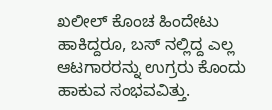ಖಲೀಲ್ ಕೊಂಚ ಹಿಂದೇಟು ಹಾಕಿದ್ದರೂ, ಬಸ್ ನಲ್ಲಿದ್ದ ಎಲ್ಲ ಆಟಗಾರರನ್ನು ಉಗ್ರರು ಕೊಂದು ಹಾಕುವ ಸಂಭವವಿತ್ತು.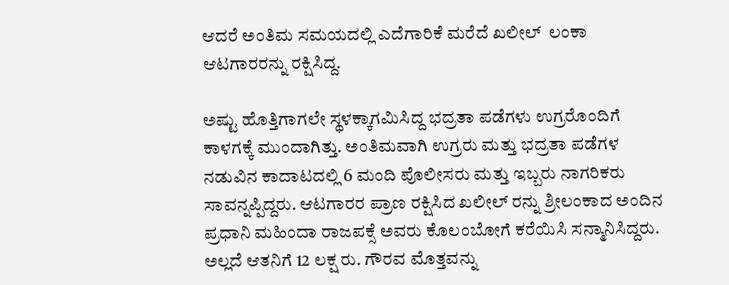ಆದರೆ ಅಂತಿಮ ಸಮಯದಲ್ಲಿ ಎದೆಗಾರಿಕೆ ಮರೆದೆ ಖಲೀಲ್  ಲಂಕಾ ಆಟಗಾರರನ್ನು ರಕ್ಷಿಸಿದ್ದ.

ಅಷ್ಟು ಹೊತ್ತಿಗಾಗಲೇ ಸ್ಥಳಕ್ಕಾಗಮಿಸಿದ್ದ ಭದ್ರತಾ ಪಡೆಗಳು ಉಗ್ರರೊಂದಿಗೆ ಕಾಳಗಕ್ಕೆ ಮುಂದಾಗಿತ್ತು. ಅಂತಿಮವಾಗಿ ಉಗ್ರರು ಮತ್ತು ಭದ್ರತಾ ಪಡೆಗಳ ನಡುವಿನ ಕಾದಾಟದಲ್ಲಿ 6 ಮಂದಿ ಪೊಲೀಸರು ಮತ್ತು ಇಬ್ಬರು ನಾಗರಿಕರು ಸಾವನ್ನಪ್ಪಿದ್ದರು. ಆಟಗಾರರ ಪ್ರಾಣ ರಕ್ಷಿಸಿದ ಖಲೀಲ್ ರನ್ನು ಶ್ರೀಲಂಕಾದ ಅಂದಿನ ಪ್ರಧಾನಿ ಮಹಿಂದಾ ರಾಜಪಕ್ಸೆ ಅವರು ಕೊಲಂಬೋಗೆ ಕರೆಯಿಸಿ ಸನ್ಮಾನಿಸಿದ್ದರು. ಅಲ್ಲದೆ ಆತನಿಗೆ 12 ಲಕ್ಷ ರು. ಗೌರವ ಮೊತ್ತವನ್ನು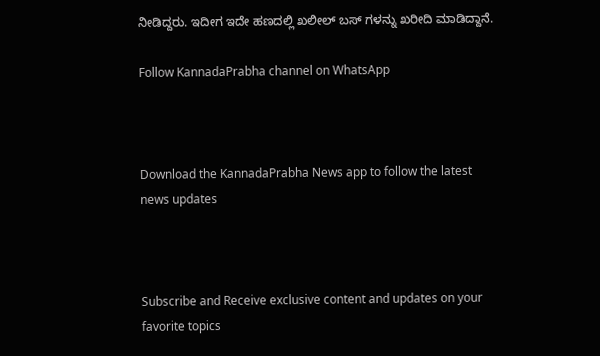ನೀಡಿದ್ದರು. ಇದೀಗ ಇದೇ ಹಣದಲ್ಲಿ ಖಲೀಲ್ ಬಸ್ ಗಳನ್ನು ಖರೀದಿ ಮಾಡಿದ್ದಾನೆ.

Follow KannadaPrabha channel on WhatsApp



Download the KannadaPrabha News app to follow the latest news updates



Subscribe and Receive exclusive content and updates on your favorite topics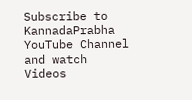Subscribe to KannadaPrabha YouTube Channel and watch Videos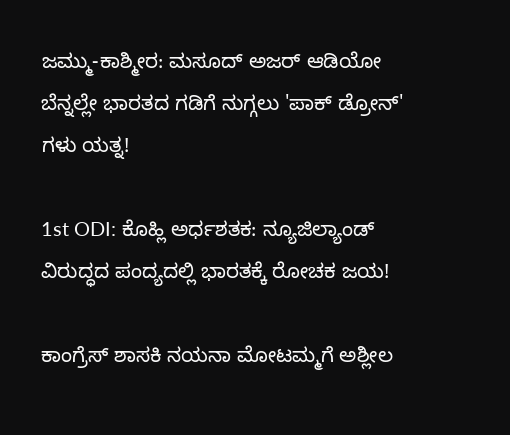ಜಮ್ಮು-ಕಾಶ್ಮೀರ: ಮಸೂದ್ ಅಜರ್ ಆಡಿಯೋ ಬೆನ್ನಲ್ಲೇ ಭಾರತದ ಗಡಿಗೆ ನುಗ್ಗಲು 'ಪಾಕ್ ಡ್ರೋನ್' ಗಳು ಯತ್ನ!

1st ODI: ಕೊಹ್ಲಿ ಅರ್ಧಶತಕ: ನ್ಯೂಜಿಲ್ಯಾಂಡ್ ವಿರುದ್ಧದ ಪಂದ್ಯದಲ್ಲಿ ಭಾರತಕ್ಕೆ ರೋಚಕ ಜಯ!

ಕಾಂಗ್ರೆಸ್ ಶಾಸಕಿ ನಯನಾ ಮೋಟಮ್ಮಗೆ ಅಶ್ಲೀಲ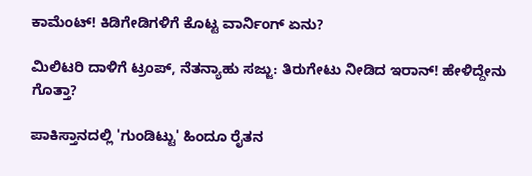ಕಾಮೆಂಟ್! ಕಿಡಿಗೇಡಿಗಳಿಗೆ ಕೊಟ್ಟ ವಾರ್ನಿಂಗ್ ಏನು?

ಮಿಲಿಟರಿ ದಾಳಿಗೆ ಟ್ರಂಪ್, ನೆತನ್ಯಾಹು ಸಜ್ಜು: ತಿರುಗೇಟು ನೀಡಿದ ಇರಾನ್! ಹೇಳಿದ್ದೇನು ಗೊತ್ತಾ?

ಪಾಕಿಸ್ತಾನದಲ್ಲಿ 'ಗುಂಡಿಟ್ಟು' ಹಿಂದೂ ರೈತನ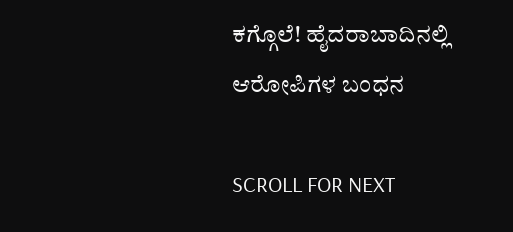ಕಗ್ಗೊಲೆ! ಹೈದರಾಬಾದಿನಲ್ಲಿ ಆರೋಪಿಗಳ ಬಂಧನ

SCROLL FOR NEXT